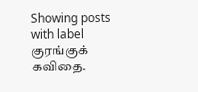Showing posts with label குரங்குக் கவிதை.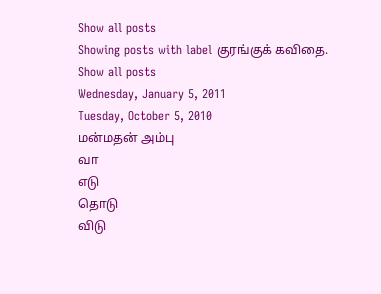Show all posts
Showing posts with label குரங்குக் கவிதை. Show all posts
Wednesday, January 5, 2011
Tuesday, October 5, 2010
மன்மதன் அம்பு
வா
எடு
தொடு
விடு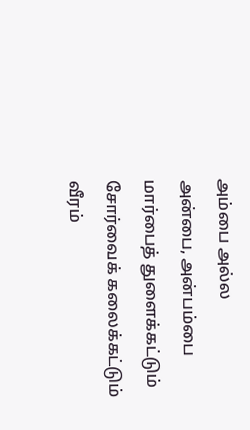அம்பை அல்ல
அன்பை, அன்பம்பை
மார்பைத் துளைக்கட்டும்
சோர்வைக் கலைக்கட்டும்
வீரம்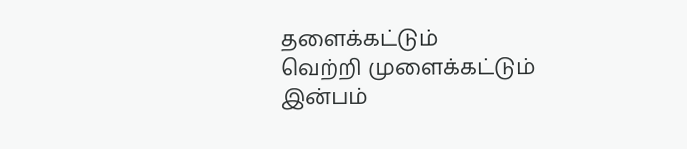தளைக்கட்டும்
வெற்றி முளைக்கட்டும்
இன்பம்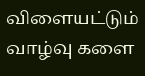விளையட்டும்
வாழ்வு களை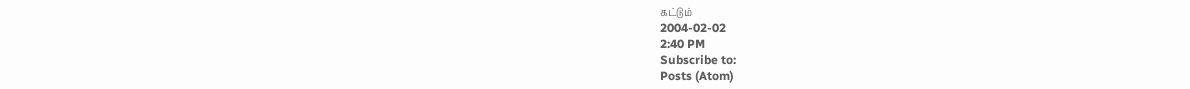கட்டும்
2004-02-02
2:40 PM
Subscribe to:
Posts (Atom)